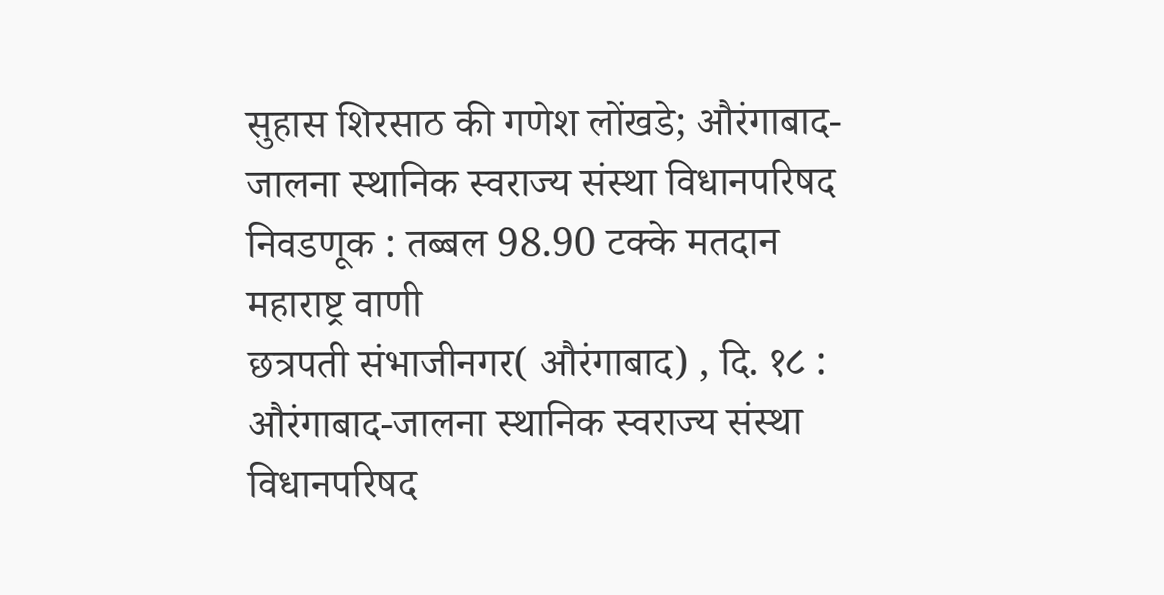सुहास शिरसाठ की गणेश लोंखडे; औरंगाबाद-जालना स्थानिक स्वराज्य संस्था विधानपरिषद निवडणूक : तब्बल 98.90 टक्के मतदान
महाराष्ट्र वाणी
छत्रपती संभाजीनगर( औरंगाबाद) , दि. १८ : औरंगाबाद-जालना स्थानिक स्वराज्य संस्था विधानपरिषद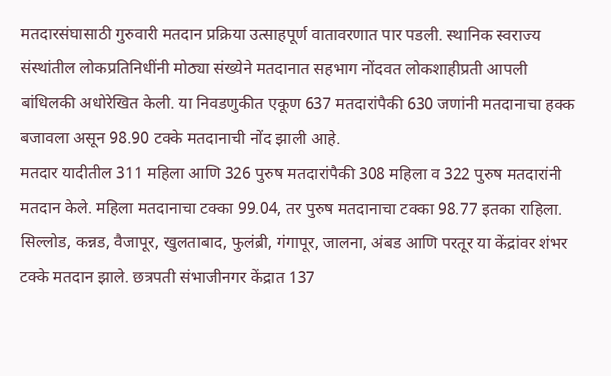मतदारसंघासाठी गुरुवारी मतदान प्रक्रिया उत्साहपूर्ण वातावरणात पार पडली. स्थानिक स्वराज्य संस्थांतील लोकप्रतिनिधींनी मोठ्या संख्येने मतदानात सहभाग नोंदवत लोकशाहीप्रती आपली बांधिलकी अधोरेखित केली. या निवडणुकीत एकूण 637 मतदारांपैकी 630 जणांनी मतदानाचा हक्क बजावला असून 98.90 टक्के मतदानाची नोंद झाली आहे.
मतदार यादीतील 311 महिला आणि 326 पुरुष मतदारांपैकी 308 महिला व 322 पुरुष मतदारांनी मतदान केले. महिला मतदानाचा टक्का 99.04, तर पुरुष मतदानाचा टक्का 98.77 इतका राहिला.
सिल्लोड, कन्नड, वैजापूर, खुलताबाद, फुलंब्री, गंगापूर, जालना, अंबड आणि परतूर या केंद्रांवर शंभर टक्के मतदान झाले. छत्रपती संभाजीनगर केंद्रात 137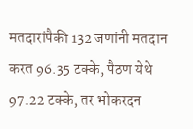मतदारांपैकी 132 जणांनी मतदान करत 96.35 टक्के, पैठण येथे 97.22 टक्के, तर भोकरदन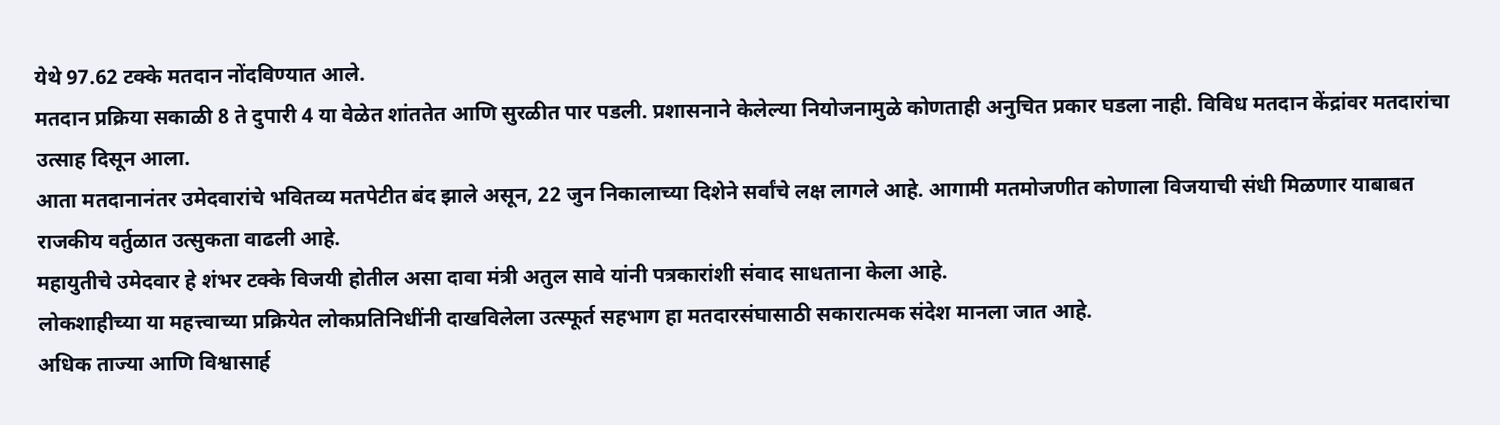येथे 97.62 टक्के मतदान नोंदविण्यात आले.
मतदान प्रक्रिया सकाळी 8 ते दुपारी 4 या वेळेत शांततेत आणि सुरळीत पार पडली. प्रशासनाने केलेल्या नियोजनामुळे कोणताही अनुचित प्रकार घडला नाही. विविध मतदान केंद्रांवर मतदारांचा उत्साह दिसून आला.
आता मतदानानंतर उमेदवारांचे भवितव्य मतपेटीत बंद झाले असून, 22 जुन निकालाच्या दिशेने सर्वांचे लक्ष लागले आहे. आगामी मतमोजणीत कोणाला विजयाची संधी मिळणार याबाबत राजकीय वर्तुळात उत्सुकता वाढली आहे.
महायुतीचे उमेदवार हे शंभर टक्के विजयी होतील असा दावा मंत्री अतुल सावे यांनी पत्रकारांशी संवाद साधताना केला आहे.
लोकशाहीच्या या महत्त्वाच्या प्रक्रियेत लोकप्रतिनिधींनी दाखविलेला उत्स्फूर्त सहभाग हा मतदारसंघासाठी सकारात्मक संदेश मानला जात आहे.
अधिक ताज्या आणि विश्वासार्ह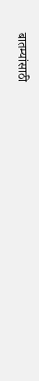बातम्यांसाठी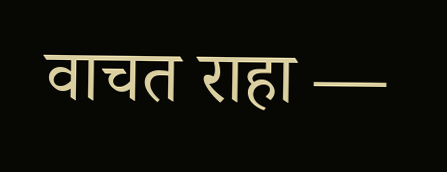वाचत राहा —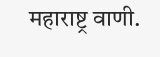महाराष्ट्र वाणी.